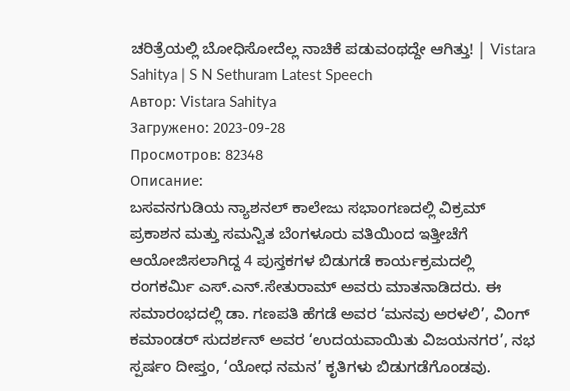ಚರಿತ್ರೆಯಲ್ಲಿ ಬೋಧಿಸೋದೆಲ್ಲ ನಾಚಿಕೆ ಪಡುವಂಥದ್ದೇ ಆಗಿತ್ತು! | Vistara Sahitya | S N Sethuram Latest Speech
Автор: Vistara Sahitya
Загружено: 2023-09-28
Просмотров: 82348
Описание:
ಬಸವನಗುಡಿಯ ನ್ಯಾಶನಲ್ ಕಾಲೇಜು ಸಭಾಂಗಣದಲ್ಲಿ ವಿಕ್ರಮ್ ಪ್ರಕಾಶನ ಮತ್ತು ಸಮನ್ವಿತ ಬೆಂಗಳೂರು ವತಿಯಿಂದ ಇತ್ತೀಚೆಗೆ ಆಯೋಜಿಸಲಾಗಿದ್ದ 4 ಪುಸ್ತಕಗಳ ಬಿಡುಗಡೆ ಕಾರ್ಯಕ್ರಮದಲ್ಲಿ ರಂಗಕರ್ಮಿ ಎಸ್.ಎನ್.ಸೇತುರಾಮ್ ಅವರು ಮಾತನಾಡಿದರು. ಈ ಸಮಾರಂಭದಲ್ಲಿ ಡಾ. ಗಣಪತಿ ಹೆಗಡೆ ಅವರ ‘ಮನವು ಅರಳಲಿ’, ವಿಂಗ್ ಕಮಾಂಡರ್ ಸುದರ್ಶನ್ ಅವರ ‘ಉದಯವಾಯಿತು ವಿಜಯನಗರ’, ನಭ ಸ್ಪರ್ಷಂ ದೀಪ್ತಂ, ‘ಯೋಧ ನಮನ’ ಕೃತಿಗಳು ಬಿಡುಗಡೆಗೊಂಡವು.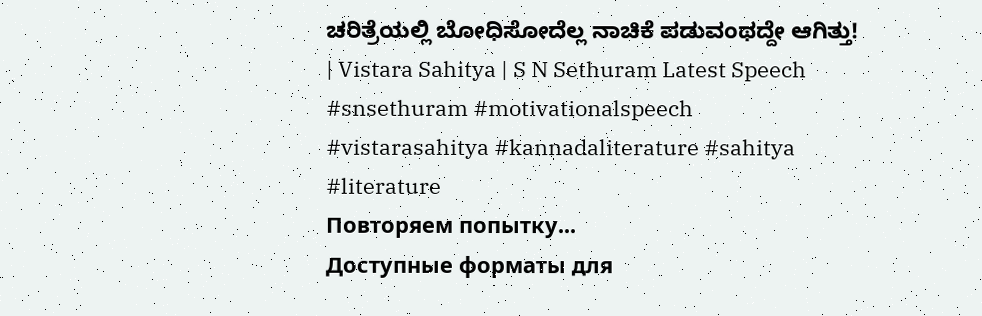ಚರಿತ್ರೆಯಲ್ಲಿ ಬೋಧಿಸೋದೆಲ್ಲ ನಾಚಿಕೆ ಪಡುವಂಥದ್ದೇ ಆಗಿತ್ತು! | Vistara Sahitya | S N Sethuram Latest Speech
#snsethuram #motivationalspeech
#vistarasahitya #kannadaliterature #sahitya #literature
Повторяем попытку...
Доступные форматы для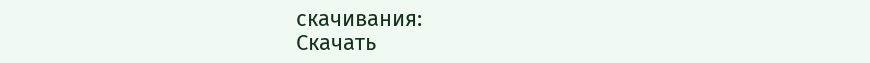скачивания:
Скачать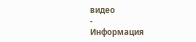видео
-
Информация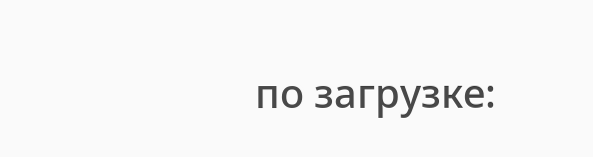по загрузке: